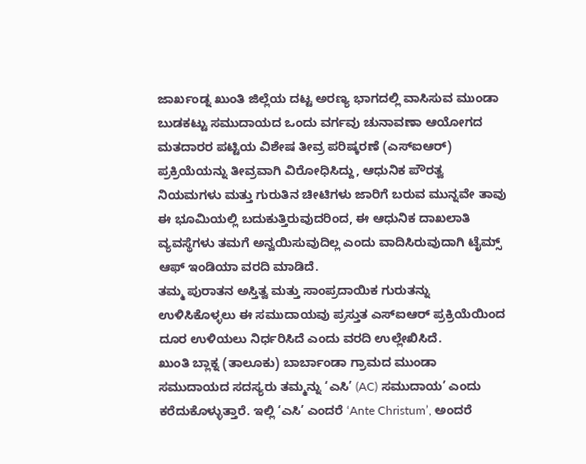ಜಾರ್ಖಂಡ್ನ ಖುಂತಿ ಜಿಲ್ಲೆಯ ದಟ್ಟ ಅರಣ್ಯ ಭಾಗದಲ್ಲಿ ವಾಸಿಸುವ ಮುಂಡಾ ಬುಡಕಟ್ಟು ಸಮುದಾಯದ ಒಂದು ವರ್ಗವು ಚುನಾವಣಾ ಆಯೋಗದ ಮತದಾರರ ಪಟ್ಟಿಯ ವಿಶೇಷ ತೀವ್ರ ಪರಿಷ್ಕರಣೆ (ಎಸ್ಐಆರ್) ಪ್ರಕ್ರಿಯೆಯನ್ನು ತೀವ್ರವಾಗಿ ವಿರೋಧಿಸಿದ್ದು, ಆಧುನಿಕ ಪೌರತ್ವ ನಿಯಮಗಳು ಮತ್ತು ಗುರುತಿನ ಚೀಟಿಗಳು ಜಾರಿಗೆ ಬರುವ ಮುನ್ನವೇ ತಾವು ಈ ಭೂಮಿಯಲ್ಲಿ ಬದುಕುತ್ತಿರುವುದರಿಂದ, ಈ ಆಧುನಿಕ ದಾಖಲಾತಿ ವ್ಯವಸ್ಥೆಗಳು ತಮಗೆ ಅನ್ವಯಿಸುವುದಿಲ್ಲ ಎಂದು ವಾದಿಸಿರುವುದಾಗಿ ಟೈಮ್ಸ್ ಆಫ್ ಇಂಡಿಯಾ ವರದಿ ಮಾಡಿದೆ.
ತಮ್ಮ ಪುರಾತನ ಅಸ್ತಿತ್ವ ಮತ್ತು ಸಾಂಪ್ರದಾಯಿಕ ಗುರುತನ್ನು ಉಳಿಸಿಕೊಳ್ಳಲು ಈ ಸಮುದಾಯವು ಪ್ರಸ್ತುತ ಎಸ್ಐಆರ್ ಪ್ರಕ್ರಿಯೆಯಿಂದ ದೂರ ಉಳಿಯಲು ನಿರ್ಧರಿಸಿದೆ ಎಂದು ವರದಿ ಉಲ್ಲೇಖಿಸಿದೆ.
ಖುಂತಿ ಬ್ಲಾಕ್ನ (ತಾಲೂಕು) ಬಾರ್ಬಾಂಡಾ ಗ್ರಾಮದ ಮುಂಡಾ ಸಮುದಾಯದ ಸದಸ್ಯರು ತಮ್ಮನ್ನು ‘ಎಸಿ’ (AC) ಸಮುದಾಯ’ ಎಂದು ಕರೆದುಕೊಳ್ಳುತ್ತಾರೆ. ಇಲ್ಲಿ ‘ಎಸಿ’ ಎಂದರೆ ‘Ante Christum’, ಅಂದರೆ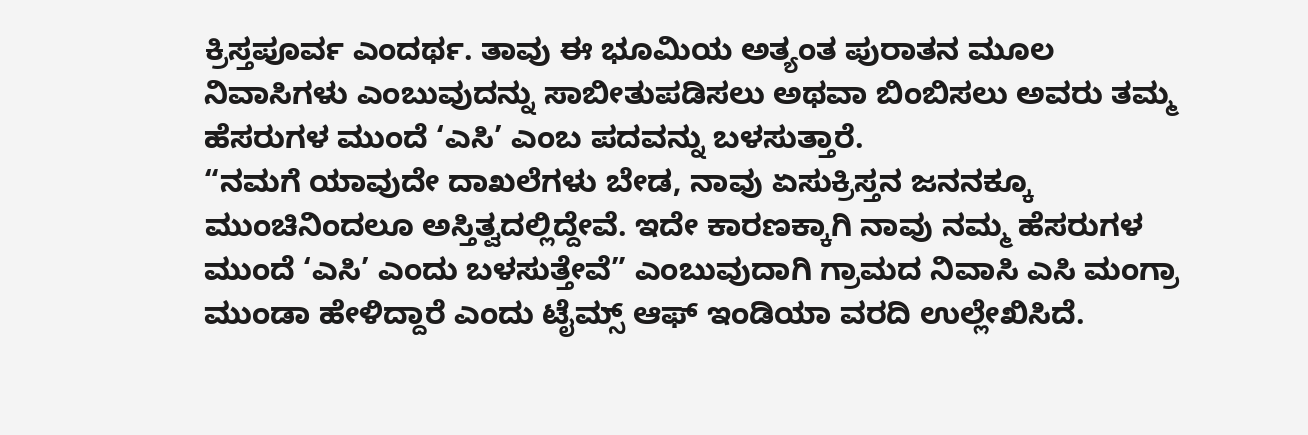ಕ್ರಿಸ್ತಪೂರ್ವ ಎಂದರ್ಥ. ತಾವು ಈ ಭೂಮಿಯ ಅತ್ಯಂತ ಪುರಾತನ ಮೂಲ ನಿವಾಸಿಗಳು ಎಂಬುವುದನ್ನು ಸಾಬೀತುಪಡಿಸಲು ಅಥವಾ ಬಿಂಬಿಸಲು ಅವರು ತಮ್ಮ ಹೆಸರುಗಳ ಮುಂದೆ ‘ಎಸಿ’ ಎಂಬ ಪದವನ್ನು ಬಳಸುತ್ತಾರೆ.
“ನಮಗೆ ಯಾವುದೇ ದಾಖಲೆಗಳು ಬೇಡ, ನಾವು ಏಸುಕ್ರಿಸ್ತನ ಜನನಕ್ಕೂ ಮುಂಚಿನಿಂದಲೂ ಅಸ್ತಿತ್ವದಲ್ಲಿದ್ದೇವೆ. ಇದೇ ಕಾರಣಕ್ಕಾಗಿ ನಾವು ನಮ್ಮ ಹೆಸರುಗಳ ಮುಂದೆ ‘ಎಸಿ’ ಎಂದು ಬಳಸುತ್ತೇವೆ” ಎಂಬುವುದಾಗಿ ಗ್ರಾಮದ ನಿವಾಸಿ ಎಸಿ ಮಂಗ್ರಾ ಮುಂಡಾ ಹೇಳಿದ್ದಾರೆ ಎಂದು ಟೈಮ್ಸ್ ಆಫ್ ಇಂಡಿಯಾ ವರದಿ ಉಲ್ಲೇಖಿಸಿದೆ.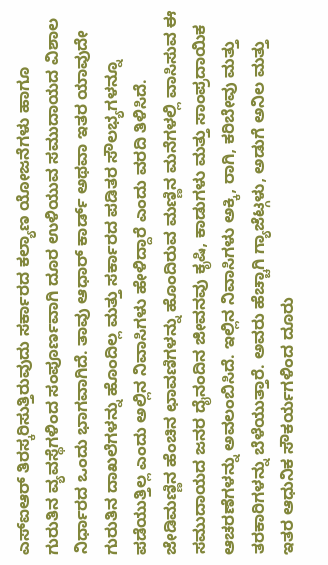ಎಸ್ಐಆರ್ ತಿರಸ್ಕರಿಸುತ್ತಿರುವುದು ಸರ್ಕಾರದ ಕಲ್ಯಾಣ ಯೋಜನೆಗಳು ಹಾಗೂ ಗುರುತಿನ ವ್ಯವಸ್ಥೆಗಳಿಂದ ಸಂಪೂರ್ಣವಾಗಿ ದೂರ ಉಳಿಯುವ ಸಮುದಾಯದ ವಿಶಾಲ ನಿರ್ಧಾರದ ಒಂದು ಭಾಗವಾಗಿದೆ. ತಾವು ಆಧಾರ್ ಕಾರ್ಡ್ ಅಥವಾ ಇತರ ಯಾವುದೇ ಗುರುತಿನ ದಾಖಲೆಗಳನ್ನು ಹೊಂದಿಲ್ಲ ಮತ್ತು ಸರ್ಕಾರದ ಪಡಿತರ ಸೌಲಭ್ಯಗಳನ್ನೂ ಪಡೆಯುತ್ತಿಲ್ಲ ಎಂದು ಅಲ್ಲಿನ ನಿವಾಸಿಗಳು ಹೇಳಿದ್ದಾರೆ ಎಂದು ವರದಿ ತಿಳಿಸಿದೆ.
ಜೇಡಿಮಣ್ಣಿನ ಹೆಂಚಿನ ಛಾವಣಿಗಳನ್ನು ಹೊಂದಿರುವ ಮಣ್ಣಿನ ಮನೆಗಳಲ್ಲಿ ವಾಸಿಸುವ ಈ ಸಮುದಾಯದ ಜನರ ದೈನಂದಿನ ಜೀವನವು ಕೃಷಿ, ಕಾಡುಗಳು ಮತ್ತು ಸಾಂಪ್ರದಾಯಿಕ ಆಚರಣೆಗಳನ್ನು ಅವಲಂಬಿಸಿದೆ. ಇಲ್ಲಿನ ನಿವಾಸಿಗಳು ಅಕ್ಕಿ, ರಾಗಿ, ಕರಿಬೇವು ಮತ್ತು ತರಕಾರಿಗಳನ್ನು ಬೆಳೆಯುತ್ತಾರೆ. ಅವರು ಹೆಚ್ಚಾಗಿ ಗ್ಯಾಜೆಟ್ಗಳು, ಅಡುಗೆ ಅನಿಲ ಮತ್ತು ಇತರ ಆಧುನಿಕ ಸೌಕರ್ಯಗಳಿಂದ ದೂರು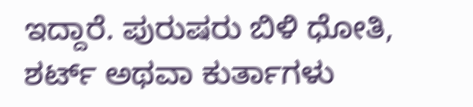ಇದ್ದಾರೆ. ಪುರುಷರು ಬಿಳಿ ಧೋತಿ, ಶರ್ಟ್ ಅಥವಾ ಕುರ್ತಾಗಳು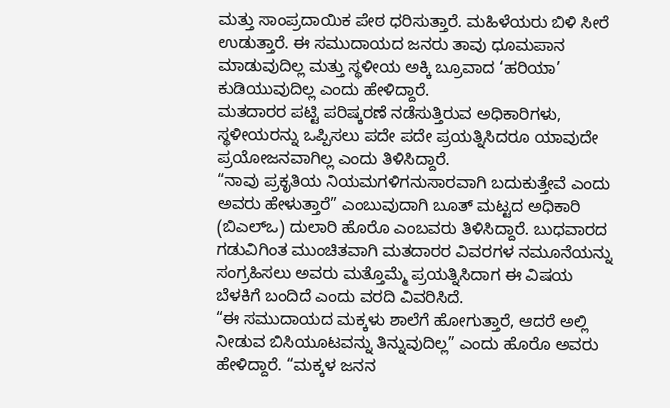ಮತ್ತು ಸಾಂಪ್ರದಾಯಿಕ ಪೇಠ ಧರಿಸುತ್ತಾರೆ. ಮಹಿಳೆಯರು ಬಿಳಿ ಸೀರೆ ಉಡುತ್ತಾರೆ. ಈ ಸಮುದಾಯದ ಜನರು ತಾವು ಧೂಮಪಾನ ಮಾಡುವುದಿಲ್ಲ ಮತ್ತು ಸ್ಥಳೀಯ ಅಕ್ಕಿ ಬ್ರೂವಾದ ‘ಹರಿಯಾ’ ಕುಡಿಯುವುದಿಲ್ಲ ಎಂದು ಹೇಳಿದ್ದಾರೆ.
ಮತದಾರರ ಪಟ್ಟಿ ಪರಿಷ್ಕರಣೆ ನಡೆಸುತ್ತಿರುವ ಅಧಿಕಾರಿಗಳು, ಸ್ಥಳೀಯರನ್ನು ಒಪ್ಪಿಸಲು ಪದೇ ಪದೇ ಪ್ರಯತ್ನಿಸಿದರೂ ಯಾವುದೇ ಪ್ರಯೋಜನವಾಗಿಲ್ಲ ಎಂದು ತಿಳಿಸಿದ್ದಾರೆ.
“ನಾವು ಪ್ರಕೃತಿಯ ನಿಯಮಗಳಿಗನುಸಾರವಾಗಿ ಬದುಕುತ್ತೇವೆ ಎಂದು ಅವರು ಹೇಳುತ್ತಾರೆ” ಎಂಬುವುದಾಗಿ ಬೂತ್ ಮಟ್ಟದ ಅಧಿಕಾರಿ (ಬಿಎಲ್ಒ) ದುಲಾರಿ ಹೊರೊ ಎಂಬವರು ತಿಳಿಸಿದ್ದಾರೆ. ಬುಧವಾರದ ಗಡುವಿಗಿಂತ ಮುಂಚಿತವಾಗಿ ಮತದಾರರ ವಿವರಗಳ ನಮೂನೆಯನ್ನು ಸಂಗ್ರಹಿಸಲು ಅವರು ಮತ್ತೊಮ್ಮೆ ಪ್ರಯತ್ನಿಸಿದಾಗ ಈ ವಿಷಯ ಬೆಳಕಿಗೆ ಬಂದಿದೆ ಎಂದು ವರದಿ ವಿವರಿಸಿದೆ.
“ಈ ಸಮುದಾಯದ ಮಕ್ಕಳು ಶಾಲೆಗೆ ಹೋಗುತ್ತಾರೆ, ಆದರೆ ಅಲ್ಲಿ ನೀಡುವ ಬಿಸಿಯೂಟವನ್ನು ತಿನ್ನುವುದಿಲ್ಲ” ಎಂದು ಹೊರೊ ಅವರು ಹೇಳಿದ್ದಾರೆ. “ಮಕ್ಕಳ ಜನನ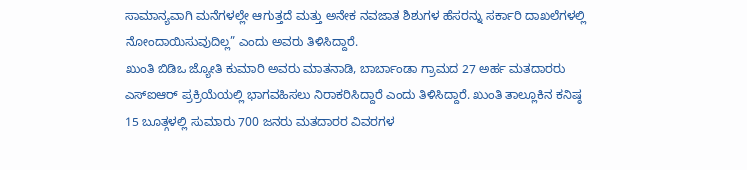ಸಾಮಾನ್ಯವಾಗಿ ಮನೆಗಳಲ್ಲೇ ಆಗುತ್ತದೆ ಮತ್ತು ಅನೇಕ ನವಜಾತ ಶಿಶುಗಳ ಹೆಸರನ್ನು ಸರ್ಕಾರಿ ದಾಖಲೆಗಳಲ್ಲಿ ನೋಂದಾಯಿಸುವುದಿಲ್ಲ” ಎಂದು ಅವರು ತಿಳಿಸಿದ್ದಾರೆ.
ಖುಂತಿ ಬಿಡಿಒ ಜ್ಯೋತಿ ಕುಮಾರಿ ಅವರು ಮಾತನಾಡಿ, ಬಾರ್ಬಾಂಡಾ ಗ್ರಾಮದ 27 ಅರ್ಹ ಮತದಾರರು ಎಸ್ಐಆರ್ ಪ್ರಕ್ರಿಯೆಯಲ್ಲಿ ಭಾಗವಹಿಸಲು ನಿರಾಕರಿಸಿದ್ದಾರೆ ಎಂದು ತಿಳಿಸಿದ್ದಾರೆ. ಖುಂತಿ ತಾಲ್ಲೂಕಿನ ಕನಿಷ್ಠ 15 ಬೂತ್ಗಳಲ್ಲಿ ಸುಮಾರು 700 ಜನರು ಮತದಾರರ ವಿವರಗಳ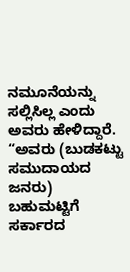ನಮೂನೆಯನ್ನು ಸಲ್ಲಿಸಿಲ್ಲ ಎಂದು ಅವರು ಹೇಳಿದ್ದಾರೆ.
“ಅವರು (ಬುಡಕಟ್ಟು ಸಮುದಾಯದ ಜನರು) ಬಹುಮಟ್ಟಿಗೆ ಸರ್ಕಾರದ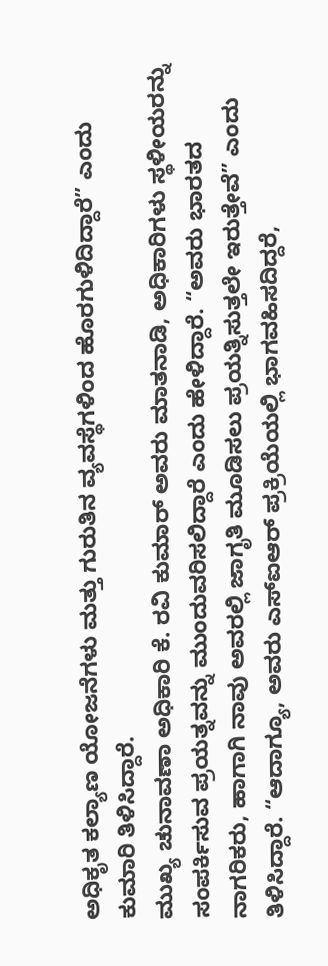ಅಧಿಕೃತ ಕಲ್ಯಾಣ ಯೋಜನೆಗಳು ಮತ್ತು ಗುರುತಿನ ವ್ಯವಸ್ಥೆಗಳಿಂದ ಹೊರಗುಳಿದಿದ್ದಾರೆ” ಎಂದು ಕುಮಾರಿ ತಿಳಿಸಿದ್ದಾರೆ.
ಮುಖ್ಯ ಚುನಾವಣಾ ಅಧಿಕಾರಿ ಕೆ. ರವಿ ಕುಮಾರ್ ಅವರು ಮಾತನಾಡಿ, ಅಧಿಕಾರಿಗಳು ಸ್ಥಳೀಯರನ್ನು ಸಂಪರ್ಕಿಸುವ ಪ್ರಯತ್ನವನ್ನು ಮುಂದುವರಿಸಲಿದ್ದಾರೆ ಎಂದು ಹೇಳಿದ್ದಾರೆ. “ಅವರು ಭಾರತದ ನಾಗರಿಕರು, ಹಾಗಾಗಿ ನಾವು ಅವರಲ್ಲಿ ಜಾಗೃತಿ ಮೂಡಿಸಲು ಪ್ರಯತ್ನಿಸುತ್ತಲೇ ಇರುತ್ತೇವೆ” ಎಂದು ತಿಳಿಸಿದ್ದಾರೆ. “ಆದಾಗ್ಯೂ, ಅವರು ಎಸ್ಐಆರ್ ಪ್ರಕ್ರಿಯೆಯಲ್ಲಿ ಭಾಗವಹಿಸದಿದ್ದರೆ,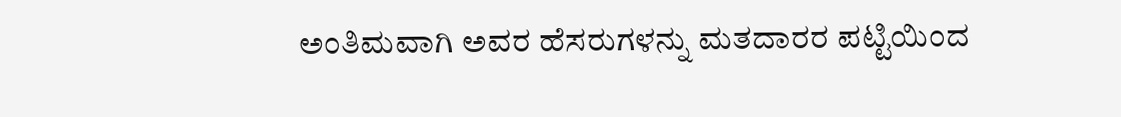ಅಂತಿಮವಾಗಿ ಅವರ ಹೆಸರುಗಳನ್ನು ಮತದಾರರ ಪಟ್ಟಿಯಿಂದ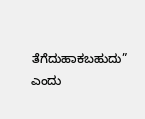ತೆಗೆದುಹಾಕಬಹುದು” ಎಂದು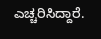ಎಚ್ಚರಿಸಿದ್ದಾರೆ.